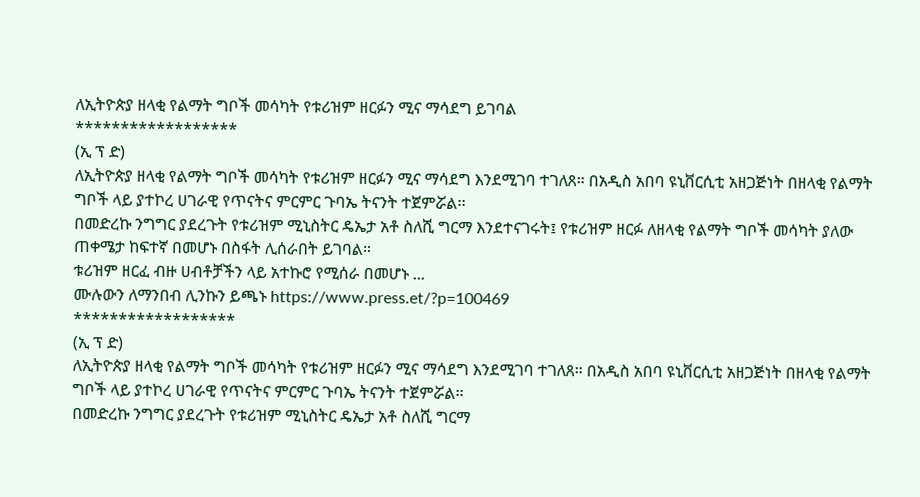ለኢትዮጵያ ዘላቂ የልማት ግቦች መሳካት የቱሪዝም ዘርፉን ሚና ማሳደግ ይገባል
******************
(ኢ ፕ ድ)
ለኢትዮጵያ ዘላቂ የልማት ግቦች መሳካት የቱሪዝም ዘርፉን ሚና ማሳደግ እንደሚገባ ተገለጸ። በአዲስ አበባ ዩኒቨርሲቲ አዘጋጅነት በዘላቂ የልማት ግቦች ላይ ያተኮረ ሀገራዊ የጥናትና ምርምር ጉባኤ ትናንት ተጀምሯል፡፡
በመድረኩ ንግግር ያደረጉት የቱሪዝም ሚኒስትር ዴኤታ አቶ ስለሺ ግርማ እንደተናገሩት፤ የቱሪዝም ዘርፉ ለዘላቂ የልማት ግቦች መሳካት ያለው ጠቀሜታ ከፍተኛ በመሆኑ በስፋት ሊሰራበት ይገባል።
ቱሪዝም ዘርፈ ብዙ ሀብቶቻችን ላይ አተኩሮ የሚሰራ በመሆኑ ...
ሙሉውን ለማንበብ ሊንኩን ይጫኑ https://www.press.et/?p=100469
******************
(ኢ ፕ ድ)
ለኢትዮጵያ ዘላቂ የልማት ግቦች መሳካት የቱሪዝም ዘርፉን ሚና ማሳደግ እንደሚገባ ተገለጸ። በአዲስ አበባ ዩኒቨርሲቲ አዘጋጅነት በዘላቂ የልማት ግቦች ላይ ያተኮረ ሀገራዊ የጥናትና ምርምር ጉባኤ ትናንት ተጀምሯል፡፡
በመድረኩ ንግግር ያደረጉት የቱሪዝም ሚኒስትር ዴኤታ አቶ ስለሺ ግርማ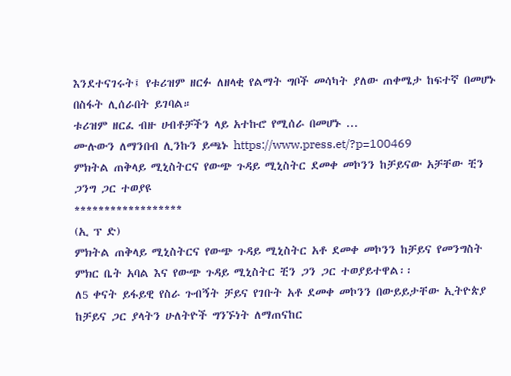እንደተናገሩት፤ የቱሪዝም ዘርፉ ለዘላቂ የልማት ግቦች መሳካት ያለው ጠቀሜታ ከፍተኛ በመሆኑ በስፋት ሊሰራበት ይገባል።
ቱሪዝም ዘርፈ ብዙ ሀብቶቻችን ላይ አተኩሮ የሚሰራ በመሆኑ ...
ሙሉውን ለማንበብ ሊንኩን ይጫኑ https://www.press.et/?p=100469
ምክትል ጠቅላይ ሚኒስትርና የውጭ ጉዳይ ሚኒስትር ደመቀ መኮንን ከቻይናው አቻቸው ቺን ጋንግ ጋር ተወያዩ
******************
(ኢ ፕ ድ)
ምክትል ጠቅላይ ሚኒስትርና የውጭ ጉዳይ ሚኒስትር አቶ ደመቀ መኮንን ከቻይና የመንግስት ምክር ቤት አባል እና የውጭ ጉዳይ ሚኒስትር ቺን ጋን ጋር ተወያይተዋል፡፡
ለ5 ቀናት ይፋይዊ የስራ ጉብኝት ቻይና የገቡት አቶ ደመቀ መኮንን በውይይታቸው ኢትዮጵያ ከቻይና ጋር ያላትን ሁለትዮች ግንኙነት ለማጠናከር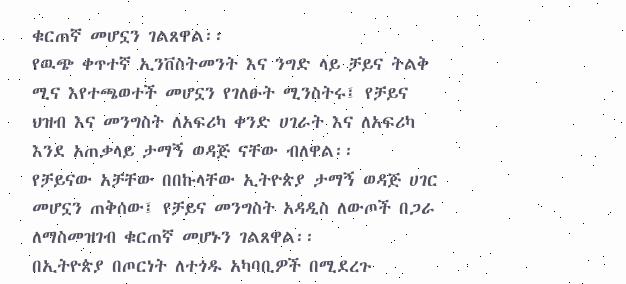ቁርጠኛ መሆኗን ገልጸዋል፡፡
የዉጭ ቀጥተኛ ኢንቨስትመንት እና ንግድ ላይ ቻይና ትልቅ ሚና እየተጫወተች መሆኗን የገለፁት ሚንስትሩ፤ የቻይና ህዝብ እና መንግስት ለአፍሪካ ቀንድ ሀገራት እና ለአፍሪካ እንደ አጠቃላይ ታማኝ ወዳጅ ናቸው ብለዋል፡፡
የቻይናው አቻቸው በበኩላቸው ኢትዮጵያ ታማኝ ወዳጅ ሀገር መሆኗን ጠቅሰው፤ የቻይና መንግስት አዳዲስ ለውጦች በጋራ ለማስመዝገብ ቁርጠኛ መሆኑን ገልጸዋል፡፡
በኢትዮጵያ በጦርነት ለተጎዱ አካባቢዎች በሚደረጉ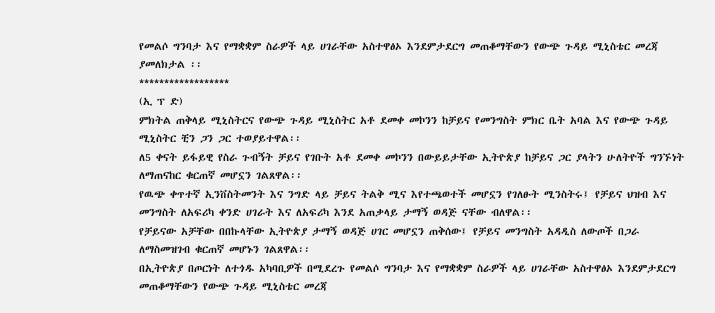የመልሶ ግንባታ እና የማቋቋም ስራዎች ላይ ሀገራቸው አስተዋፅኦ እንደምታደርግ መጠቆማቸውን የውጭ ጉዳይ ሚኒስቴር መረጃ ያመለክታል ፡፡
******************
(ኢ ፕ ድ)
ምክትል ጠቅላይ ሚኒስትርና የውጭ ጉዳይ ሚኒስትር አቶ ደመቀ መኮንን ከቻይና የመንግስት ምክር ቤት አባል እና የውጭ ጉዳይ ሚኒስትር ቺን ጋን ጋር ተወያይተዋል፡፡
ለ5 ቀናት ይፋይዊ የስራ ጉብኝት ቻይና የገቡት አቶ ደመቀ መኮንን በውይይታቸው ኢትዮጵያ ከቻይና ጋር ያላትን ሁለትዮች ግንኙነት ለማጠናከር ቁርጠኛ መሆኗን ገልጸዋል፡፡
የዉጭ ቀጥተኛ ኢንቨስትመንት እና ንግድ ላይ ቻይና ትልቅ ሚና እየተጫወተች መሆኗን የገለፁት ሚንስትሩ፤ የቻይና ህዝብ እና መንግስት ለአፍሪካ ቀንድ ሀገራት እና ለአፍሪካ እንደ አጠቃላይ ታማኝ ወዳጅ ናቸው ብለዋል፡፡
የቻይናው አቻቸው በበኩላቸው ኢትዮጵያ ታማኝ ወዳጅ ሀገር መሆኗን ጠቅሰው፤ የቻይና መንግስት አዳዲስ ለውጦች በጋራ ለማስመዝገብ ቁርጠኛ መሆኑን ገልጸዋል፡፡
በኢትዮጵያ በጦርነት ለተጎዱ አካባቢዎች በሚደረጉ የመልሶ ግንባታ እና የማቋቋም ስራዎች ላይ ሀገራቸው አስተዋፅኦ እንደምታደርግ መጠቆማቸውን የውጭ ጉዳይ ሚኒስቴር መረጃ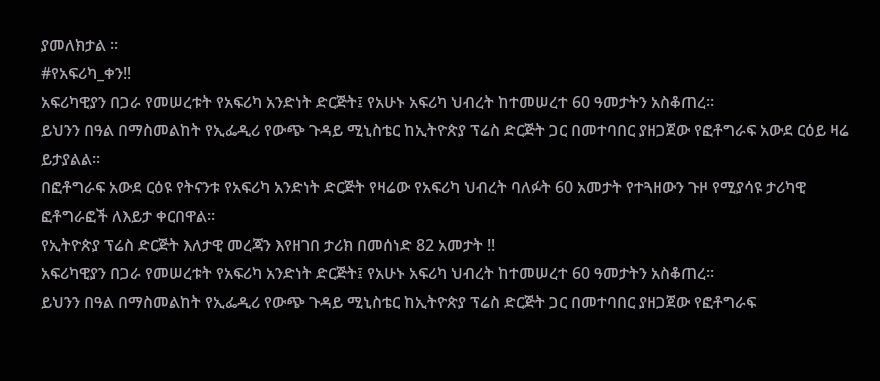ያመለክታል ፡፡
#የአፍሪካ_ቀን‼
አፍሪካዊያን በጋራ የመሠረቱት የአፍሪካ አንድነት ድርጅት፤ የአሁኑ አፍሪካ ህብረት ከተመሠረተ 60 ዓመታትን አስቆጠረ።
ይህንን በዓል በማስመልከት የኢፌዲሪ የውጭ ጉዳይ ሚኒስቴር ከኢትዮጵያ ፕሬስ ድርጅት ጋር በመተባበር ያዘጋጀው የፎቶግራፍ አውደ ርዕይ ዛሬ ይታያልል።
በፎቶግራፍ አውደ ርዕዩ የትናንቱ የአፍሪካ አንድነት ድርጅት የዛሬው የአፍሪካ ህብረት ባለፉት 60 አመታት የተጓዘውን ጉዞ የሚያሳዩ ታሪካዊ ፎቶግራፎች ለእይታ ቀርበዋል።
የኢትዮጵያ ፕሬስ ድርጅት እለታዊ መረጃን እየዘገበ ታሪክ በመሰነድ 82 አመታት ‼
አፍሪካዊያን በጋራ የመሠረቱት የአፍሪካ አንድነት ድርጅት፤ የአሁኑ አፍሪካ ህብረት ከተመሠረተ 60 ዓመታትን አስቆጠረ።
ይህንን በዓል በማስመልከት የኢፌዲሪ የውጭ ጉዳይ ሚኒስቴር ከኢትዮጵያ ፕሬስ ድርጅት ጋር በመተባበር ያዘጋጀው የፎቶግራፍ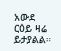አውደ ርዕይ ዛሬ ይታያልል።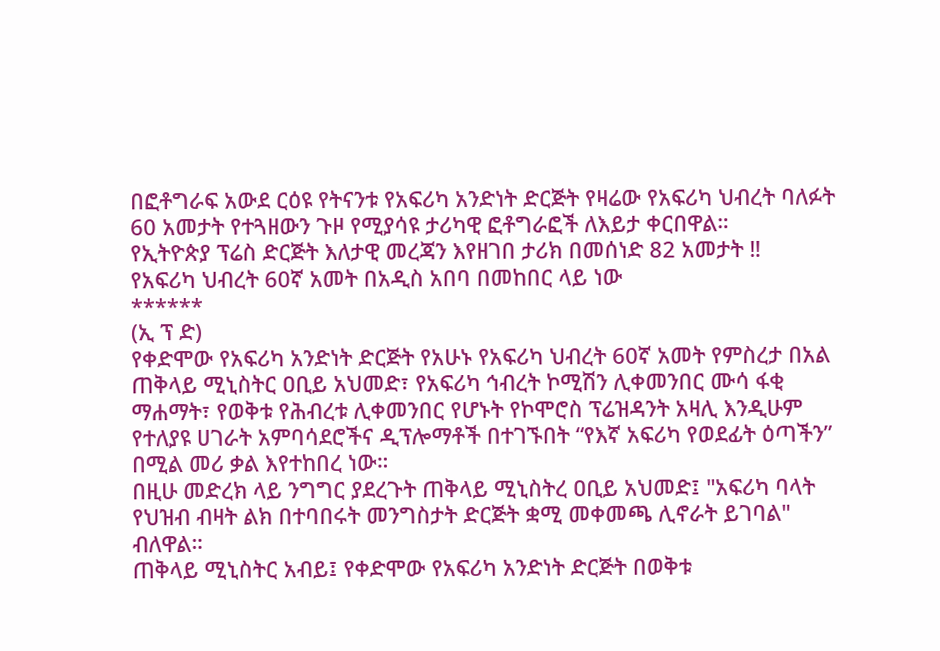በፎቶግራፍ አውደ ርዕዩ የትናንቱ የአፍሪካ አንድነት ድርጅት የዛሬው የአፍሪካ ህብረት ባለፉት 60 አመታት የተጓዘውን ጉዞ የሚያሳዩ ታሪካዊ ፎቶግራፎች ለእይታ ቀርበዋል።
የኢትዮጵያ ፕሬስ ድርጅት እለታዊ መረጃን እየዘገበ ታሪክ በመሰነድ 82 አመታት ‼
የአፍሪካ ህብረት 60ኛ አመት በአዲስ አበባ በመከበር ላይ ነው
******
(ኢ ፕ ድ)
የቀድሞው የአፍሪካ አንድነት ድርጅት የአሁኑ የአፍሪካ ህብረት 60ኛ አመት የምስረታ በአል ጠቅላይ ሚኒስትር ዐቢይ አህመድ፣ የአፍሪካ ኅብረት ኮሚሽን ሊቀመንበር ሙሳ ፋቂ ማሐማት፣ የወቅቱ የሕብረቱ ሊቀመንበር የሆኑት የኮሞሮስ ፕሬዝዳንት አዛሊ እንዲሁም የተለያዩ ሀገራት አምባሳደሮችና ዲፕሎማቶች በተገኙበት “የእኛ አፍሪካ የወደፊት ዕጣችን” በሚል መሪ ቃል እየተከበረ ነው።
በዚሁ መድረክ ላይ ንግግር ያደረጉት ጠቅላይ ሚኒስትረ ዐቢይ አህመድ፤ "አፍሪካ ባላት የህዝብ ብዛት ልክ በተባበሩት መንግስታት ድርጅት ቋሚ መቀመጫ ሊኖራት ይገባል" ብለዋል።
ጠቅላይ ሚኒስትር አብይ፤ የቀድሞው የአፍሪካ አንድነት ድርጅት በወቅቱ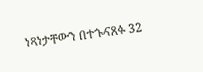ነጻነታቸውን በተጐናጸፉ 32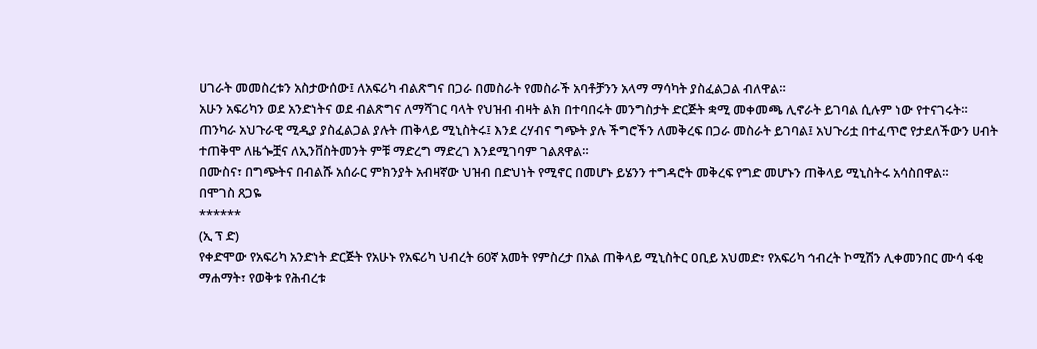ሀገራት መመስረቱን አስታውሰው፤ ለአፍሪካ ብልጽግና በጋራ በመስራት የመስራች አባቶቻንን አላማ ማሳካት ያስፈልጋል ብለዋል።
አሁን አፍሪካን ወደ አንድነትና ወደ ብልጽግና ለማሻገር ባላት የህዝብ ብዛት ልክ በተባበሩት መንግስታት ድርጅት ቋሚ መቀመጫ ሊኖራት ይገባል ሲሉም ነው የተናገሩት።
ጠንካራ አህጉራዊ ሚዲያ ያስፈልጋል ያሉት ጠቅላይ ሚኒስትሩ፤ እንደ ረሃብና ግጭት ያሉ ችግሮችን ለመቅረፍ በጋራ መስራት ይገባል፤ አህጉሪቷ በተፈጥሮ የታደለችውን ሀብት ተጠቅሞ ለዜጐቿና ለኢንቨስትመንት ምቹ ማድረግ ማድረገ እንደሚገባም ገልጸዋል።
በሙስና፣ በግጭትና በብልሹ አሰራር ምክንያት አብዛኛው ህዝብ በድህነት የሚኖር በመሆኑ ይሄንን ተግዳሮት መቅረፍ የግድ መሆኑን ጠቅላይ ሚኒስትሩ አሳስበዋል።
በሞገስ ጸጋዬ
******
(ኢ ፕ ድ)
የቀድሞው የአፍሪካ አንድነት ድርጅት የአሁኑ የአፍሪካ ህብረት 60ኛ አመት የምስረታ በአል ጠቅላይ ሚኒስትር ዐቢይ አህመድ፣ የአፍሪካ ኅብረት ኮሚሽን ሊቀመንበር ሙሳ ፋቂ ማሐማት፣ የወቅቱ የሕብረቱ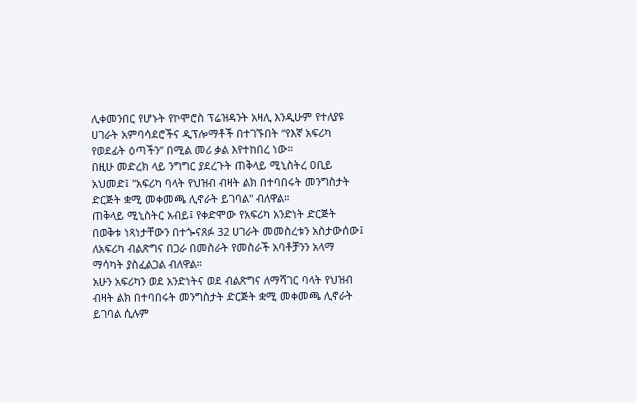ሊቀመንበር የሆኑት የኮሞሮስ ፕሬዝዳንት አዛሊ እንዲሁም የተለያዩ ሀገራት አምባሳደሮችና ዲፕሎማቶች በተገኙበት “የእኛ አፍሪካ የወደፊት ዕጣችን” በሚል መሪ ቃል እየተከበረ ነው።
በዚሁ መድረክ ላይ ንግግር ያደረጉት ጠቅላይ ሚኒስትረ ዐቢይ አህመድ፤ "አፍሪካ ባላት የህዝብ ብዛት ልክ በተባበሩት መንግስታት ድርጅት ቋሚ መቀመጫ ሊኖራት ይገባል" ብለዋል።
ጠቅላይ ሚኒስትር አብይ፤ የቀድሞው የአፍሪካ አንድነት ድርጅት በወቅቱ ነጻነታቸውን በተጐናጸፉ 32 ሀገራት መመስረቱን አስታውሰው፤ ለአፍሪካ ብልጽግና በጋራ በመስራት የመስራች አባቶቻንን አላማ ማሳካት ያስፈልጋል ብለዋል።
አሁን አፍሪካን ወደ አንድነትና ወደ ብልጽግና ለማሻገር ባላት የህዝብ ብዛት ልክ በተባበሩት መንግስታት ድርጅት ቋሚ መቀመጫ ሊኖራት ይገባል ሲሉም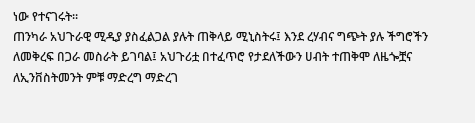ነው የተናገሩት።
ጠንካራ አህጉራዊ ሚዲያ ያስፈልጋል ያሉት ጠቅላይ ሚኒስትሩ፤ እንደ ረሃብና ግጭት ያሉ ችግሮችን ለመቅረፍ በጋራ መስራት ይገባል፤ አህጉሪቷ በተፈጥሮ የታደለችውን ሀብት ተጠቅሞ ለዜጐቿና ለኢንቨስትመንት ምቹ ማድረግ ማድረገ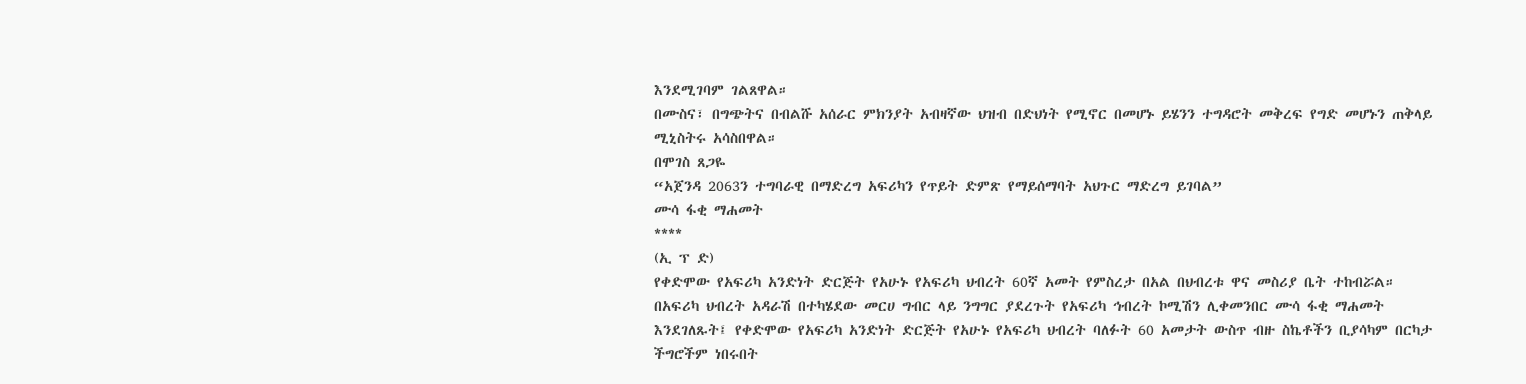እንደሚገባም ገልጸዋል።
በሙስና፣ በግጭትና በብልሹ አሰራር ምክንያት አብዛኛው ህዝብ በድህነት የሚኖር በመሆኑ ይሄንን ተግዳሮት መቅረፍ የግድ መሆኑን ጠቅላይ ሚኒስትሩ አሳስበዋል።
በሞገስ ጸጋዬ
“አጀንዳ 2063ን ተግባራዊ በማድረግ አፍሪካን የጥይት ድምጽ የማይሰማባት አህጉር ማድረግ ይገባል”
ሙሳ ፋቂ ማሐመት
****
(ኢ ፕ ድ)
የቀድሞው የአፍሪካ አንድነት ድርጅት የአሁኑ የአፍሪካ ህብረት 60ኛ አመት የምስረታ በአል በህብረቱ ዋና መስሪያ ቤት ተከብሯል።
በአፍሪካ ህብረት አዳራሽ በተካሄደው መርሀ ግብር ላይ ንግግር ያደረጉት የአፍሪካ ኅብረት ኮሚሽን ሊቀመንበር ሙሳ ፋቂ ማሐመት እንደገለጹት፤ የቀድሞው የአፍሪካ አንድነት ድርጅት የአሁኑ የአፍሪካ ህብረት ባለፉት 60 አመታት ውስጥ ብዙ ስኬቶችን ቢያሳካም በርካታ ችግሮችም ነበሩበት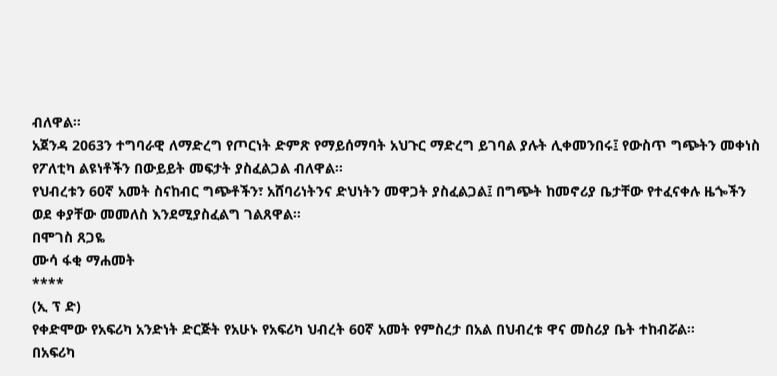ብለዋል።
አጀንዳ 2063ን ተግባራዊ ለማድረግ የጦርነት ድምጽ የማይሰማባት አህጉር ማድረግ ይገባል ያሉት ሊቀመንበሩ፤ የውስጥ ግጭትን መቀነስ የፖለቲካ ልዩነቶችን በውይይት መፍታት ያስፈልጋል ብለዋል።
የህብረቱን 60ኛ አመት ስናከብር ግጭቶችን፣ አሸባሪነትንና ድህነትን መዋጋት ያስፈልጋል፤ በግጭት ከመኖሪያ ቤታቸው የተፈናቀሉ ዜጐችን ወደ ቀያቸው መመለስ እንደሚያስፈልግ ገልጸዋል።
በሞገስ ጸጋዬ
ሙሳ ፋቂ ማሐመት
****
(ኢ ፕ ድ)
የቀድሞው የአፍሪካ አንድነት ድርጅት የአሁኑ የአፍሪካ ህብረት 60ኛ አመት የምስረታ በአል በህብረቱ ዋና መስሪያ ቤት ተከብሯል።
በአፍሪካ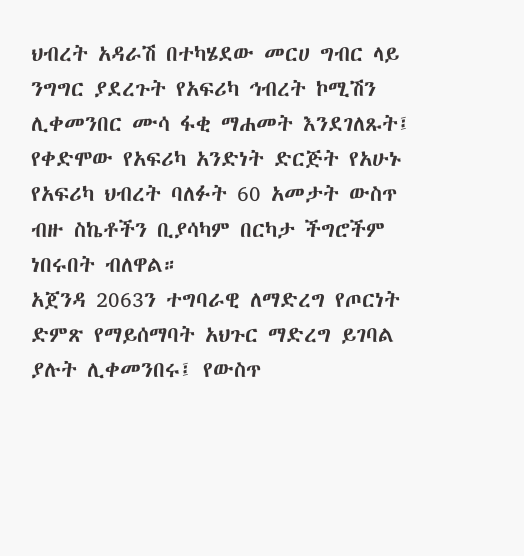ህብረት አዳራሽ በተካሄደው መርሀ ግብር ላይ ንግግር ያደረጉት የአፍሪካ ኅብረት ኮሚሽን ሊቀመንበር ሙሳ ፋቂ ማሐመት እንደገለጹት፤ የቀድሞው የአፍሪካ አንድነት ድርጅት የአሁኑ የአፍሪካ ህብረት ባለፉት 60 አመታት ውስጥ ብዙ ስኬቶችን ቢያሳካም በርካታ ችግሮችም ነበሩበት ብለዋል።
አጀንዳ 2063ን ተግባራዊ ለማድረግ የጦርነት ድምጽ የማይሰማባት አህጉር ማድረግ ይገባል ያሉት ሊቀመንበሩ፤ የውስጥ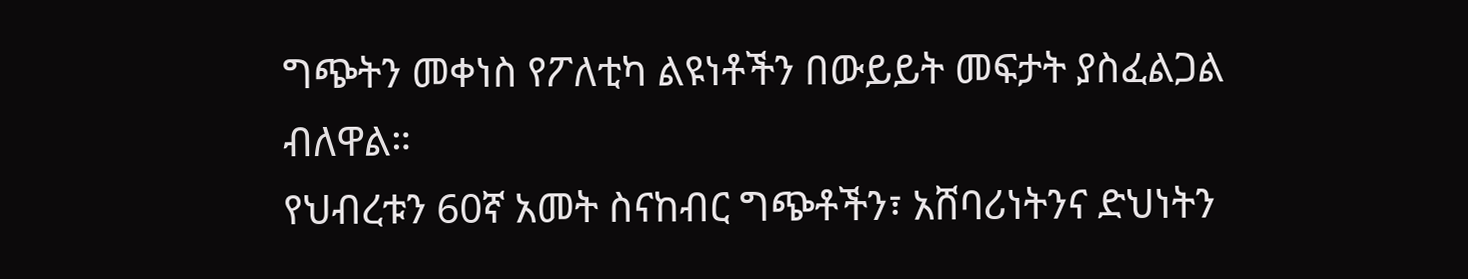ግጭትን መቀነስ የፖለቲካ ልዩነቶችን በውይይት መፍታት ያስፈልጋል ብለዋል።
የህብረቱን 60ኛ አመት ስናከብር ግጭቶችን፣ አሸባሪነትንና ድህነትን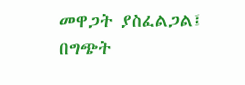መዋጋት ያስፈልጋል፤ በግጭት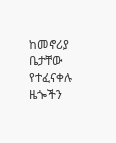ከመኖሪያ ቤታቸው የተፈናቀሉ ዜጐችን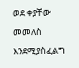ወደ ቀያቸው መመለስ እንደሚያስፈልግ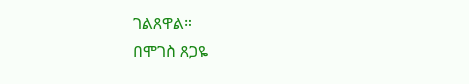ገልጸዋል።
በሞገስ ጸጋዬ